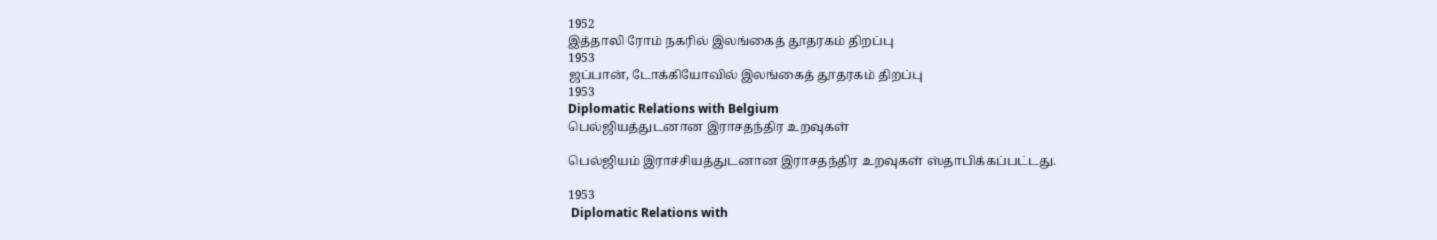1952
இத்தாலி ரோம் நகரில் இலங்கைத் தூதரகம் திறப்பு
1953
ஜப்பான், டோக்கியோவில் இலங்கைத் தூதரகம் திறப்பு
1953
Diplomatic Relations with Belgium
பெல்ஜியத்துடனான இராசதந்திர உறவுகள்

பெல்ஜியம் இராச்சியத்துடனான இராசதந்திர உறவுகள் ஸ்தாபிக்கப்பட்டது.

1953
 Diplomatic Relations with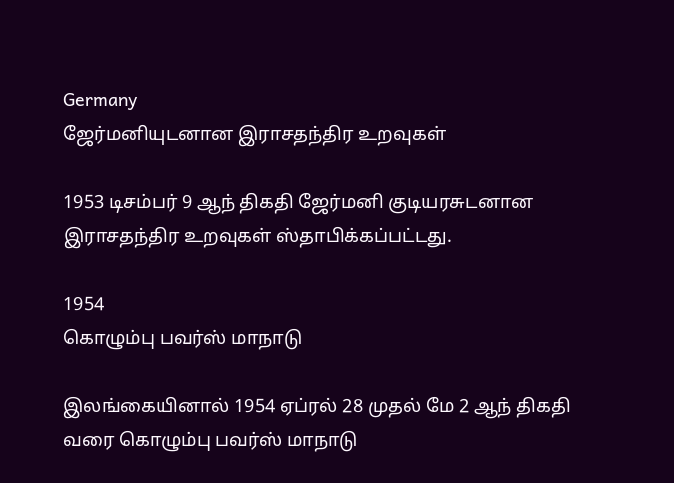Germany
ஜேர்மனியுடனான இராசதந்திர உறவுகள்

1953 டிசம்பர் 9 ஆந் திகதி ஜேர்மனி குடியரசுடனான இராசதந்திர உறவுகள் ஸ்தாபிக்கப்பட்டது.

1954
கொழும்பு பவர்ஸ் மாநாடு

இலங்கையினால் 1954 ஏப்ரல் 28 முதல் மே 2 ஆந் திகதி வரை கொழும்பு பவர்ஸ் மாநாடு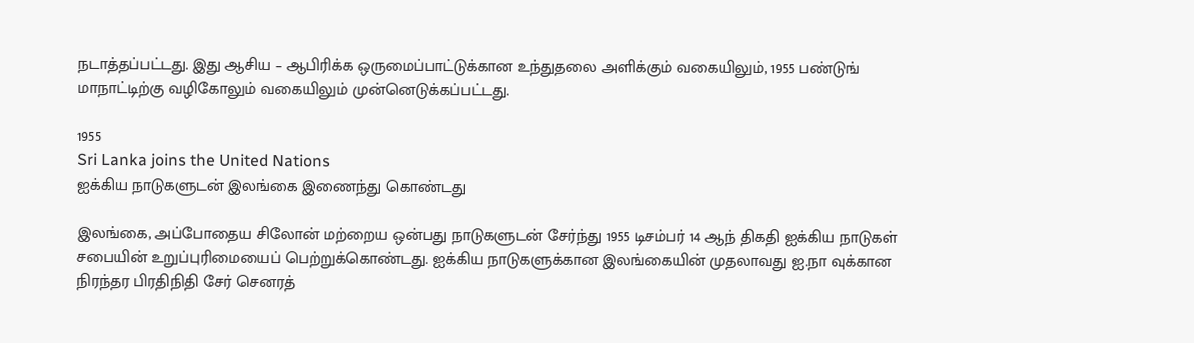நடாத்தப்பட்டது. இது ஆசிய – ஆபிரிக்க ஒருமைப்பாட்டுக்கான உந்துதலை அளிக்கும் வகையிலும், 1955 பண்டுங் மாநாட்டிற்கு வழிகோலும் வகையிலும் முன்னெடுக்கப்பட்டது.

1955
Sri Lanka joins the United Nations
ஐக்கிய நாடுகளுடன் இலங்கை இணைந்து கொண்டது

இலங்கை, அப்போதைய சிலோன் மற்றைய ஒன்பது நாடுகளுடன் சேர்ந்து 1955 டிசம்பர் 14 ஆந் திகதி ஐக்கிய நாடுகள் சபையின் உறுப்புரிமையைப் பெற்றுக்கொண்டது. ஐக்கிய நாடுகளுக்கான இலங்கையின் முதலாவது ஐ.நா வுக்கான நிரந்தர பிரதிநிதி சேர் செனரத்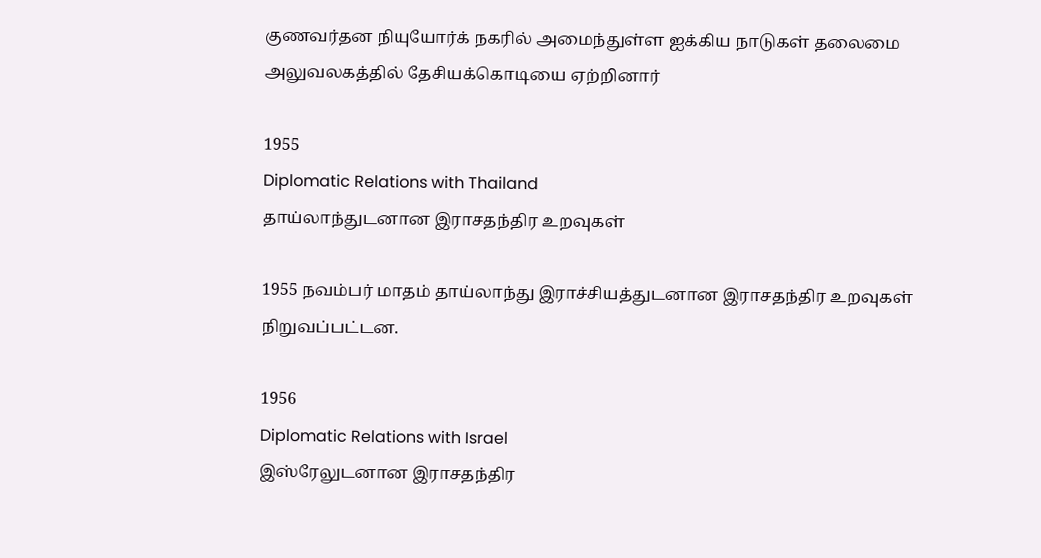குணவர்தன நியுயோர்க் நகரில் அமைந்துள்ள ஐக்கிய நாடுகள் தலைமை அலுவலகத்தில் தேசியக்கொடியை ஏற்றினார்

1955
Diplomatic Relations with Thailand
தாய்லாந்துடனான இராசதந்திர உறவுகள்

1955 நவம்பர் மாதம் தாய்லாந்து இராச்சியத்துடனான இராசதந்திர உறவுகள் நிறுவப்பட்டன.

1956
Diplomatic Relations with Israel
இஸ்ரேலுடனான இராசதந்திர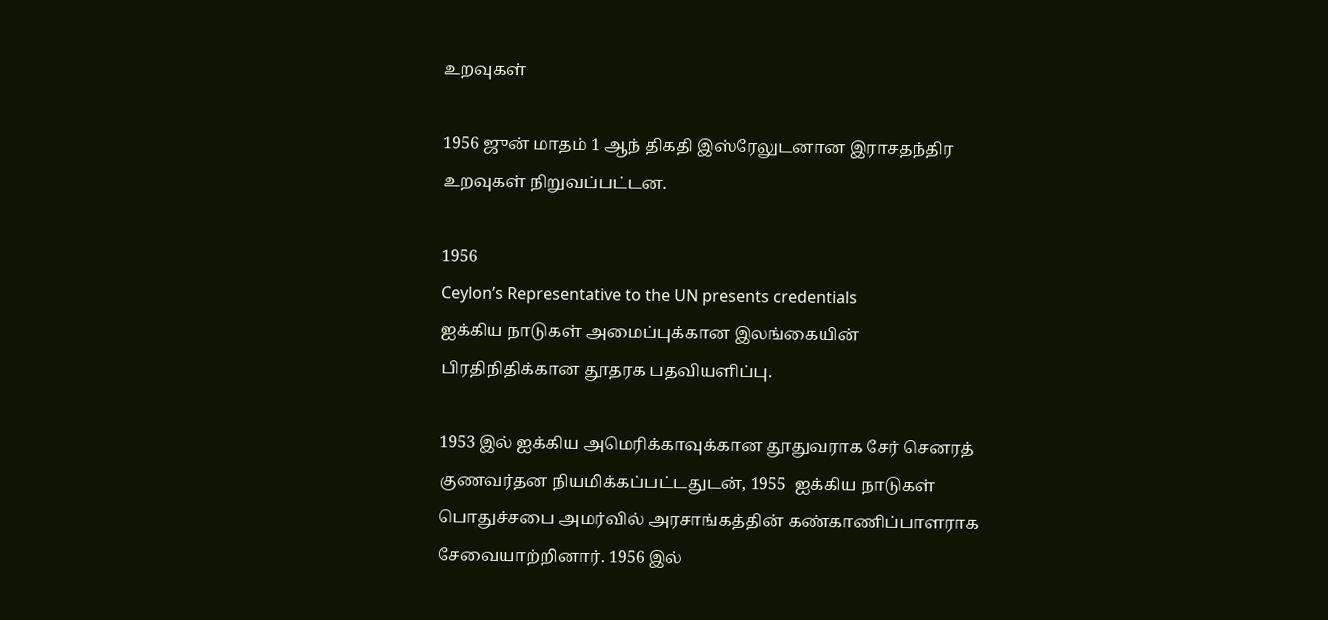உறவுகள்

1956 ஜுன் மாதம் 1 ஆந் திகதி இஸ்ரேலுடனான இராசதந்திர உறவுகள் நிறுவப்பட்டன.

1956
Ceylon’s Representative to the UN presents credentials
ஐக்கிய நாடுகள் அமைப்புக்கான இலங்கையின் பிரதிநிதிக்கான தூதரக பதவியளிப்பு.

1953 இல் ஐக்கிய அமெரிக்காவுக்கான தூதுவராக சேர் செனரத் குணவர்தன நியமிக்கப்பட்டதுடன், 1955  ஐக்கிய நாடுகள் பொதுச்சபை அமர்வில் அரசாங்கத்தின் கண்காணிப்பாளராக சேவையாற்றினார். 1956 இல்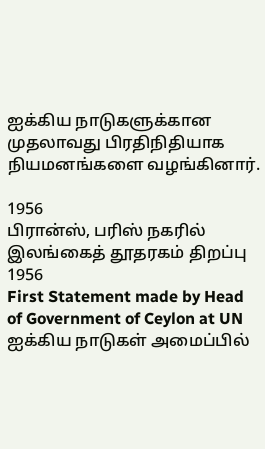ஐக்கிய நாடுகளுக்கான முதலாவது பிரதிநிதியாக நியமனங்களை வழங்கினார்.

1956
பிரான்ஸ், பரிஸ் நகரில் இலங்கைத் தூதரகம் திறப்பு
1956
First Statement made by Head of Government of Ceylon at UN
ஐக்கிய நாடுகள் அமைப்பில்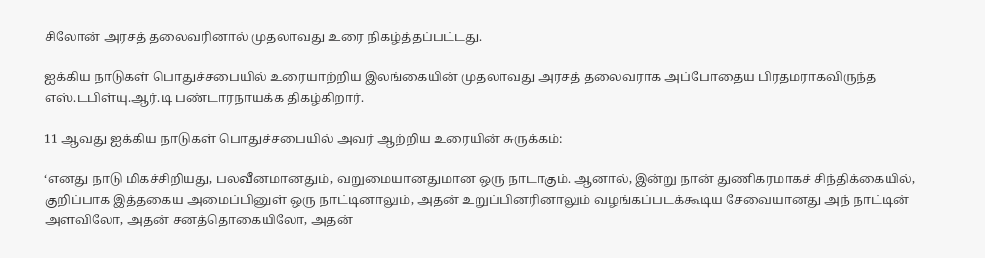சிலோன் அரசத் தலைவரினால் முதலாவது உரை நிகழ்த்தப்பட்டது.

ஐக்கிய நாடுகள் பொதுச்சபையில் உரையாற்றிய இலங்கையின் முதலாவது அரசத் தலைவராக அப்போதைய பிரதமராகவிருந்த எஸ்.டபிள்யு.ஆர்.டி பண்டாரநாயக்க திகழ்கிறார்.

11 ஆவது ஐக்கிய நாடுகள் பொதுச்சபையில் அவர் ஆற்றிய உரையின் சுருக்கம்:

‘எனது நாடு மிகச்சிறியது, பலவீனமானதும், வறுமையானதுமான ஒரு நாடாகும். ஆனால், இன்று நான் துணிகரமாகச் சிந்திக்கையில், குறிப்பாக இத்தகைய அமைப்பினுள் ஒரு நாட்டினாலும், அதன் உறுப்பினரினாலும் வழங்கப்படக்கூடிய சேவையானது அந் நாட்டின் அளவிலோ, அதன் சனத்தொகையிலோ, அதன்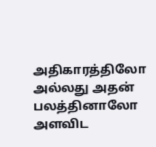அதிகாரத்திலோ அல்லது அதன் பலத்தினாலோ அளவிட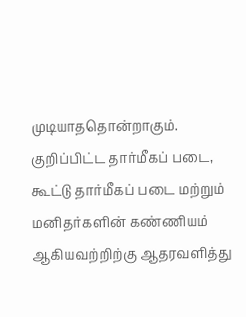முடியாததொன்றாகும். குறிப்பிட்ட தார்மீகப் படை, கூட்டு தார்மீகப் படை மற்றும் மனிதர்களின் கண்ணியம் ஆகியவற்றிற்கு ஆதரவளித்து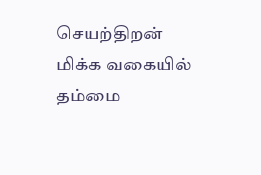செயற்திறன் மிக்க வகையில் தம்மை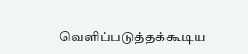வெளிப்படுத்தக்கூடிய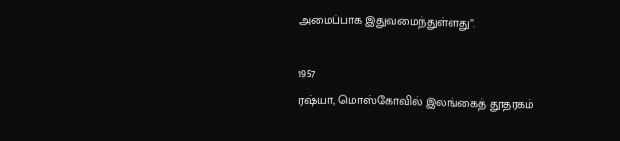அமைப்பாக இதுவமைந்துள்ளது”.

1957
ரஷ்யா, மொஸ்கோவில் இலங்கைத் தூதரகம்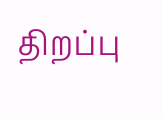திறப்பு